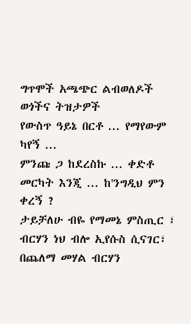ግጥሞች አጫጭር ልብወለዶች ወጎችና ትዝታዎች
የውስጥ ዓይኔ በርቶ ... የማየውም ካየኝ ...
ምንጩ ጋ ከደረስኩ ... ቀድቶ መርካት እንጂ ... ከ'ንግዲህ ምን ቀረኝ ?
ታይቻለሁ ብዬ የማመኔ ምስጢር ፣
ብርሃን ነህ ብሎ ኢየሱስ ሲናገር፣
በጨለማ መሃል ብርሃን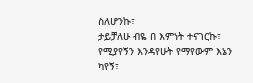ስለሆንኩ፣
ታይቻለሁ ብዬ በ እምነት ተናገርኩ፣
የሚያየኝን እንዳየሁት የማየውም እኔን ካየኝ፣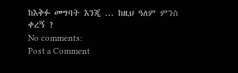ከእቅፉ መግባት እንጂ ... ከዚህ ዓለም ምንስ ቀረኝ ?
No comments:
Post a Comment